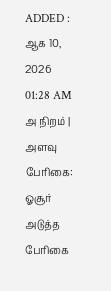ADDED : ஆக 10, 2026 01:28 AM
அ நிறம் | அளவு
பேரிகை: ஓசூர் அடுத்த பேரிகை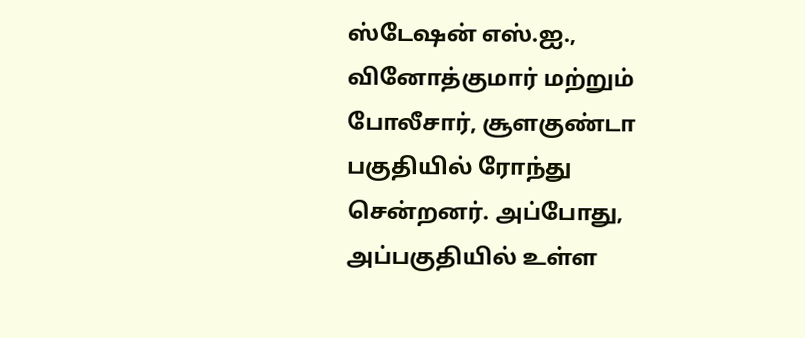ஸ்டேஷன் எஸ்.ஐ., வினோத்குமார் மற்றும் போலீசார், சூளகுண்டா பகுதியில் ரோந்து சென்றனர். அப்போது, அப்பகுதியில் உள்ள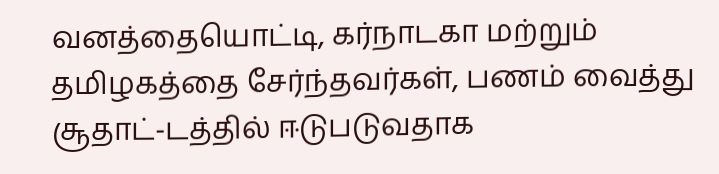வனத்தையொட்டி, கர்நாடகா மற்றும் தமிழகத்தை சேர்ந்தவர்கள், பணம் வைத்து சூதாட்-டத்தில் ஈடுபடுவதாக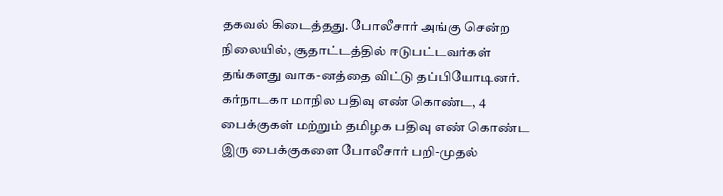தகவல் கிடைத்தது. போலீசார் அங்கு சென்ற நிலையில், சூதாட்டத்தில் ஈடுபட்டவர்கள் தங்களது வாக-னத்தை விட்டு தப்பியோடினர்.
கர்நாடகா மாநில பதிவு எண் கொண்ட, 4 பைக்குகள் மற்றும் தமிழக பதிவு எண் கொண்ட இரு பைக்குகளை போலீசார் பறி-முதல்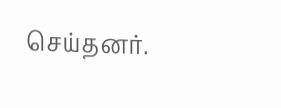செய்தனர்.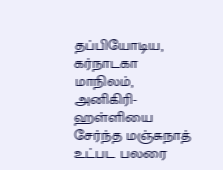தப்பியோடிய, கர்நாடகா மாநிலம், அனிகிரி-ஹள்ளியை சேர்ந்த மஞ்சுநாத் உட்பட பலரை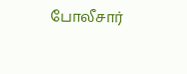போலீசார்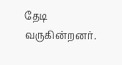தேடி வருகின்றனர்.